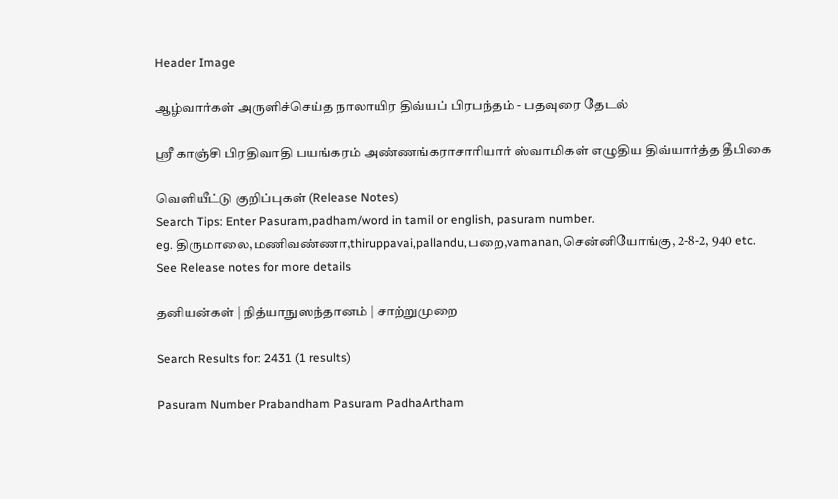Header Image

ஆழ்வார்கள் அருளிச்செய்த நாலாயிர திவ்யப் பிரபந்தம் - பதவுரை தேடல்

ஸ்ரீ காஞ்சி பிரதிவாதி பயங்கரம் அண்ணங்கராசாரியார் ஸ்வாமிகள் எழுதிய திவ்யார்த்த தீபிகை

வெளியீட்டு குறிப்புகள் (Release Notes)
Search Tips: Enter Pasuram,padham/word in tamil or english, pasuram number.
eg. திருமாலை,மணிவண்ணா,thiruppavai,pallandu,பறை,vamanan,சென்னியோங்கு, 2-8-2, 940 etc.
See Release notes for more details

தனியன்கள் | நித்யாநுஸந்தானம் | சாற்றுமுறை

Search Results for: 2431 (1 results)

Pasuram Number Prabandham Pasuram PadhaArtham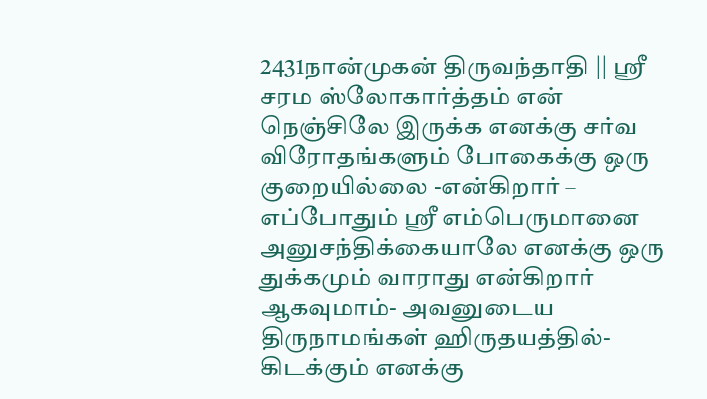2431நான்முகன் திருவந்தாதி || ஸ்ரீ சரம ஸ்லோகார்த்தம் என் நெஞ்சிலே இருக்க எனக்கு சர்வ விரோதங்களும் போகைக்கு ஒரு குறையில்லை -என்கிறார் – எப்போதும் ஸ்ரீ எம்பெருமானை அனுசந்திக்கையாலே எனக்கு ஒரு துக்கமும் வாராது என்கிறார் ஆகவுமாம்- அவனுடைய திருநாமங்கள் ஹிருதயத்தில்-கிடக்கும் எனக்கு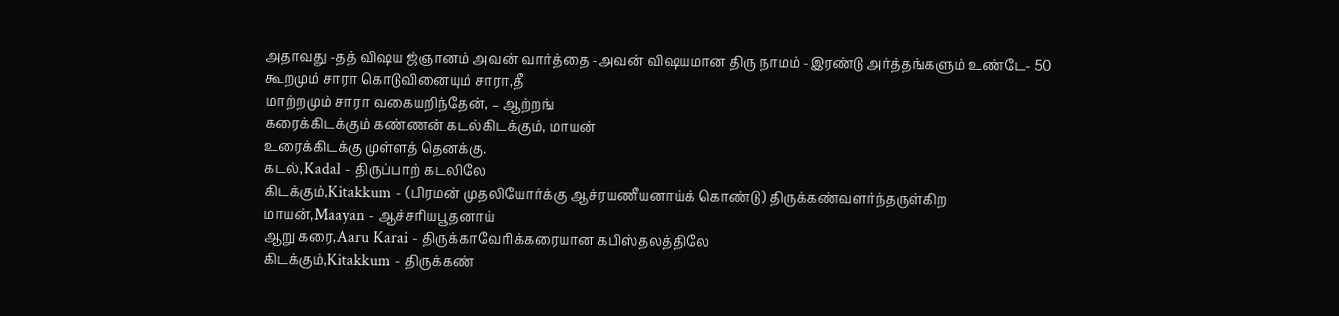அதாவது -தத் விஷய ஜ்ஞானம் அவன் வார்த்தை -அவன் விஷயமான திரு நாமம் -இரண்டு அர்த்தங்களும் உண்டே- 50
கூறமும் சாரா கொடுவினையும் சாரா,தீ
மாற்றமும் சாரா வகையறிந்தேன், – ஆற்றங்
கரைக்கிடக்கும் கண்ணன் கடல்கிடக்கும், மாயன்
உரைக்கிடக்கு முள்ளத் தெனக்கு.
கடல்,Kadal - திருப்பாற் கடலிலே
கிடக்கும்,Kitakkum - (பிரமன் முதலியோர்க்கு ஆச்ரயணீயனாய்க் கொண்டு) திருக்கண்வளர்ந்தருள்கிற
மாயன்,Maayan - ஆச்சரியபூதனாய்
ஆறு கரை,Aaru Karai - திருக்காவேரிக்கரையான கபிஸ்தலத்திலே
கிடக்கும்,Kitakkum - திருக்கண்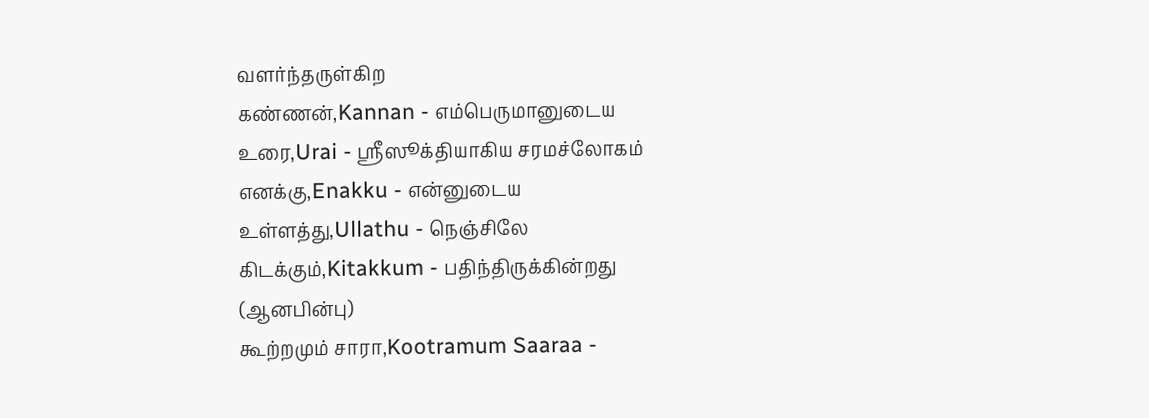வளர்ந்தருள்கிற
கண்ணன்,Kannan - எம்பெருமானுடைய
உரை,Urai - ஸ்ரீஸூக்தியாகிய சரமச்லோகம்
எனக்கு,Enakku - என்னுடைய
உள்ளத்து,Ullathu - நெஞ்சிலே
கிடக்கும்,Kitakkum - பதிந்திருக்கின்றது (ஆனபின்பு)
கூற்றமும் சாரா,Kootramum Saaraa -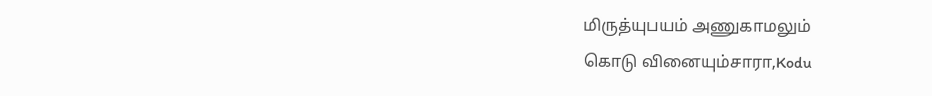மிருத்யுபயம் அணுகாமலும்
கொடு வினையும்சாரா,Kodu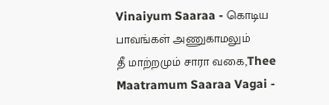Vinaiyum Saaraa - கொடிய பாவங்கள் அணுகாமலும்
தீ மாற்றமும் சாரா வகை,Thee Maatramum Saaraa Vagai -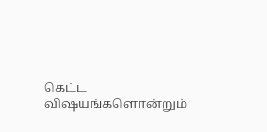கெட்ட விஷயங்களொன்றும்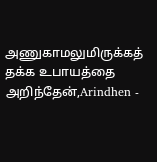அணுகாமலுமிருக்கத் தக்க உபாயத்தை
அறிந்தேன்,Arindhen -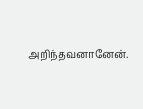அறிந்தவனானேன்.